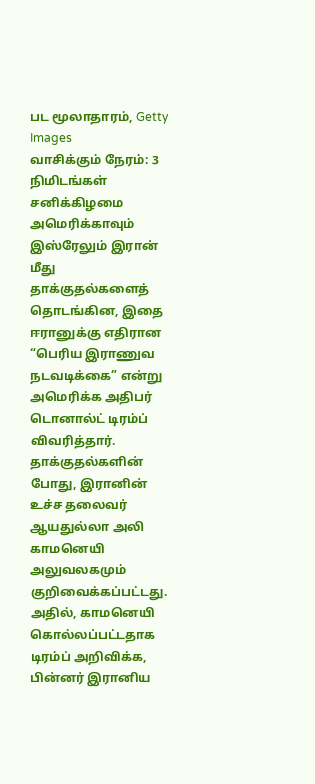பட மூலாதாரம், Getty Images
வாசிக்கும் நேரம்: 3 நிமிடங்கள்
சனிக்கிழமை அமெரிக்காவும் இஸ்ரேலும் இரான் மீது தாக்குதல்களைத் தொடங்கின, இதை ஈரானுக்கு எதிரான “பெரிய இராணுவ நடவடிக்கை” என்று அமெரிக்க அதிபர் டொனால்ட் டிரம்ப் விவரித்தார்.
தாக்குதல்களின் போது, இரானின் உச்ச தலைவர் ஆயதுல்லா அலி காமனெயி அலுவலகமும் குறிவைக்கப்பட்டது. அதில், காமனெயி கொல்லப்பட்டதாக டிரம்ப் அறிவிக்க, பின்னர் இரானிய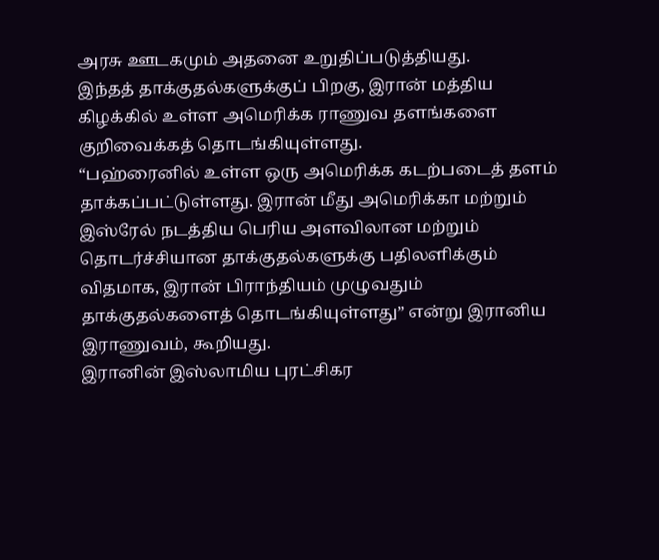அரசு ஊடகமும் அதனை உறுதிப்படுத்தியது.
இந்தத் தாக்குதல்களுக்குப் பிறகு, இரான் மத்திய கிழக்கில் உள்ள அமெரிக்க ராணுவ தளங்களை குறிவைக்கத் தொடங்கியுள்ளது.
“பஹ்ரைனில் உள்ள ஒரு அமெரிக்க கடற்படைத் தளம் தாக்கப்பட்டுள்ளது. இரான் மீது அமெரிக்கா மற்றும் இஸ்ரேல் நடத்திய பெரிய அளவிலான மற்றும் தொடர்ச்சியான தாக்குதல்களுக்கு பதிலளிக்கும் விதமாக, இரான் பிராந்தியம் முழுவதும் தாக்குதல்களைத் தொடங்கியுள்ளது” என்று இரானிய இராணுவம், கூறியது.
இரானின் இஸ்லாமிய புரட்சிகர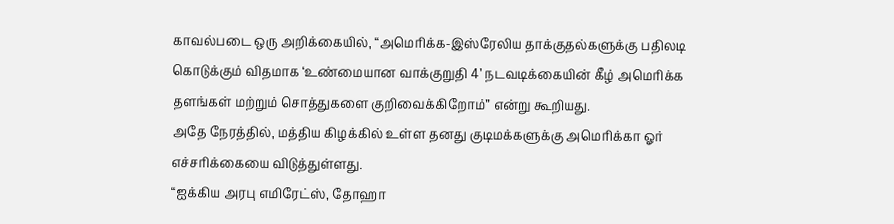காவல்படை ஒரு அறிக்கையில், “அமெரிக்க-இஸ்ரேலிய தாக்குதல்களுக்கு பதிலடி கொடுக்கும் விதமாக ‘உண்மையான வாக்குறுதி 4’ நடவடிக்கையின் கீழ் அமெரிக்க தளங்கள் மற்றும் சொத்துகளை குறிவைக்கிறோம்” என்று கூறியது.
அதே நேரத்தில், மத்திய கிழக்கில் உள்ள தனது குடிமக்களுக்கு அமெரிக்கா ஓர் எச்சரிக்கையை விடுத்துள்ளது.
“ஐக்கிய அரபு எமிரேட்ஸ், தோஹா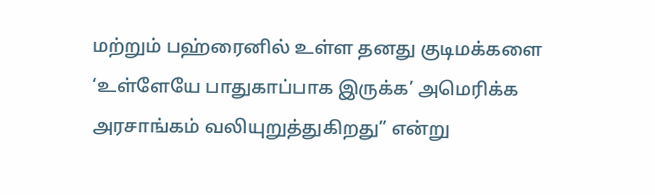மற்றும் பஹ்ரைனில் உள்ள தனது குடிமக்களை ‘உள்ளேயே பாதுகாப்பாக இருக்க’ அமெரிக்க அரசாங்கம் வலியுறுத்துகிறது” என்று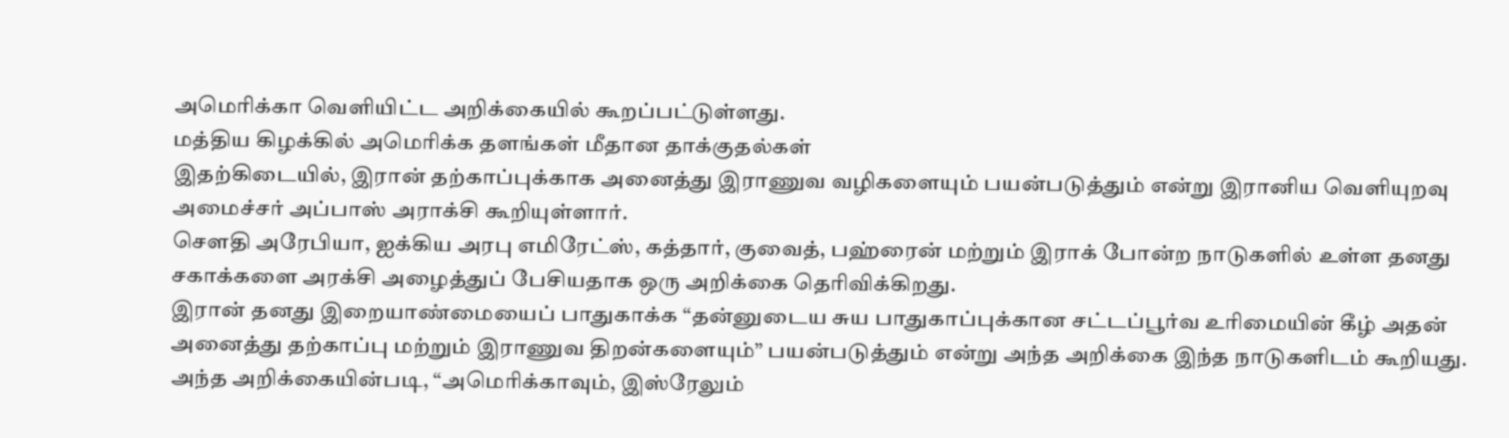அமெரிக்கா வெளியிட்ட அறிக்கையில் கூறப்பட்டுள்ளது.
மத்திய கிழக்கில் அமெரிக்க தளங்கள் மீதான தாக்குதல்கள்
இதற்கிடையில், இரான் தற்காப்புக்காக அனைத்து இராணுவ வழிகளையும் பயன்படுத்தும் என்று இரானிய வெளியுறவு அமைச்சர் அப்பாஸ் அராக்சி கூறியுள்ளார்.
சௌதி அரேபியா, ஐக்கிய அரபு எமிரேட்ஸ், கத்தார், குவைத், பஹ்ரைன் மற்றும் இராக் போன்ற நாடுகளில் உள்ள தனது சகாக்களை அரக்சி அழைத்துப் பேசியதாக ஒரு அறிக்கை தெரிவிக்கிறது.
இரான் தனது இறையாண்மையைப் பாதுகாக்க “தன்னுடைய சுய பாதுகாப்புக்கான சட்டப்பூர்வ உரிமையின் கீழ் அதன் அனைத்து தற்காப்பு மற்றும் இராணுவ திறன்களையும்” பயன்படுத்தும் என்று அந்த அறிக்கை இந்த நாடுகளிடம் கூறியது.
அந்த அறிக்கையின்படி, “அமெரிக்காவும், இஸ்ரேலும்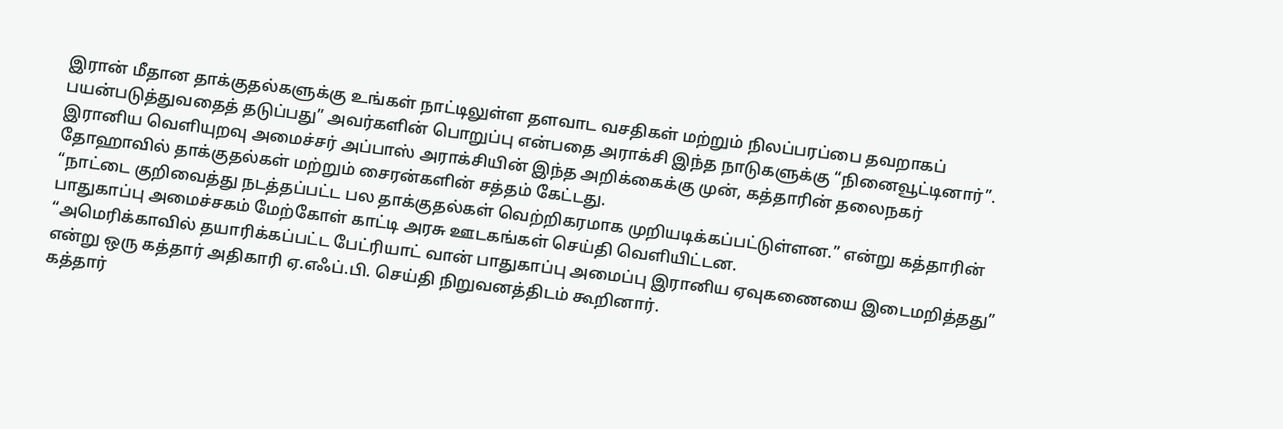இரான் மீதான தாக்குதல்களுக்கு உங்கள் நாட்டிலுள்ள தளவாட வசதிகள் மற்றும் நிலப்பரப்பை தவறாகப் பயன்படுத்துவதைத் தடுப்பது” அவர்களின் பொறுப்பு என்பதை அராக்சி இந்த நாடுகளுக்கு “நினைவூட்டினார்”.
இரானிய வெளியுறவு அமைச்சர் அப்பாஸ் அராக்சியின் இந்த அறிக்கைக்கு முன், கத்தாரின் தலைநகர் தோஹாவில் தாக்குதல்கள் மற்றும் சைரன்களின் சத்தம் கேட்டது.
“நாட்டை குறிவைத்து நடத்தப்பட்ட பல தாக்குதல்கள் வெற்றிகரமாக முறியடிக்கப்பட்டுள்ளன.” என்று கத்தாரின் பாதுகாப்பு அமைச்சகம் மேற்கோள் காட்டி அரசு ஊடகங்கள் செய்தி வெளியிட்டன.
“அமெரிக்காவில் தயாரிக்கப்பட்ட பேட்ரியாட் வான் பாதுகாப்பு அமைப்பு இரானிய ஏவுகணையை இடைமறித்தது” என்று ஒரு கத்தார் அதிகாரி ஏ.எஃப்.பி. செய்தி நிறுவனத்திடம் கூறினார்.
கத்தார்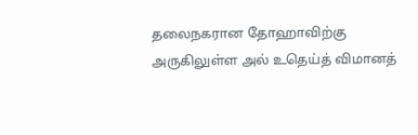தலைநகரான தோஹாவிற்கு அருகிலுள்ள அல் உதெய்த் விமானத்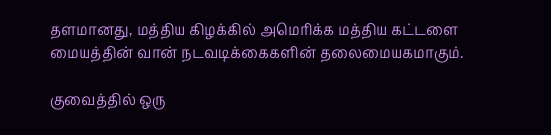தளமானது, மத்திய கிழக்கில் அமெரிக்க மத்திய கட்டளை மையத்தின் வான் நடவடிக்கைகளின் தலைமையகமாகும்.

குவைத்தில் ஒரு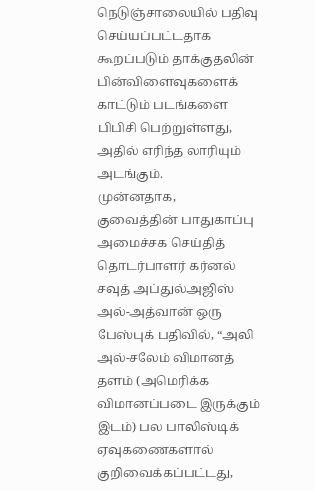நெடுஞ்சாலையில் பதிவு செய்யப்பட்டதாக கூறப்படும் தாக்குதலின் பின்விளைவுகளைக் காட்டும் படங்களை பிபிசி பெற்றுள்ளது, அதில் எரிந்த லாரியும் அடங்கும்.
முன்னதாக, குவைத்தின் பாதுகாப்பு அமைச்சக செய்தித் தொடர்பாளர் கர்னல் சவுத் அப்துல்அஜிஸ் அல்-அத்வான் ஒரு பேஸ்புக் பதிவில், “அலி அல்-சலேம் விமானத் தளம் (அமெரிக்க விமானப்படை இருக்கும் இடம்) பல பாலிஸ்டிக் ஏவுகணைகளால் குறிவைக்கப்பட்டது,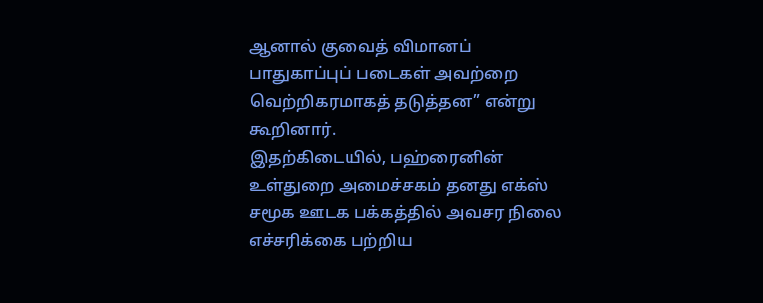ஆனால் குவைத் விமானப் பாதுகாப்புப் படைகள் அவற்றை வெற்றிகரமாகத் தடுத்தன” என்று கூறினார்.
இதற்கிடையில், பஹ்ரைனின் உள்துறை அமைச்சகம் தனது எக்ஸ் சமூக ஊடக பக்கத்தில் அவசர நிலை எச்சரிக்கை பற்றிய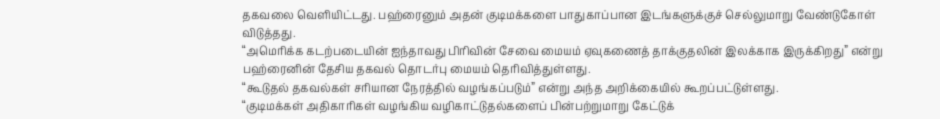தகவலை வெளியிட்டது. பஹ்ரைனும் அதன் குடிமக்களை பாதுகாப்பான இடங்களுக்குச் செல்லுமாறு வேண்டுகோள் விடுத்தது.
“அமெரிக்க கடற்படையின் ஐந்தாவது பிரிவின் சேவை மையம் ஏவுகணைத் தாக்குதலின் இலக்காக இருக்கிறது” என்று பஹ்ரைனின் தேசிய தகவல் தொடர்பு மையம் தெரிவித்துள்ளது.
“கூடுதல் தகவல்கள் சரியான நேரத்தில் வழங்கப்படும்” என்று அந்த அறிக்கையில் கூறப்பட்டுள்ளது.
“குடிமக்கள் அதிகாரிகள் வழங்கிய வழிகாட்டுதல்களைப் பின்பற்றுமாறு கேட்டுக்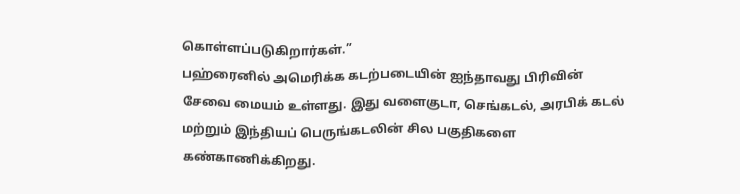கொள்ளப்படுகிறார்கள்.”
பஹ்ரைனில் அமெரிக்க கடற்படையின் ஐந்தாவது பிரிவின் சேவை மையம் உள்ளது. இது வளைகுடா, செங்கடல், அரபிக் கடல் மற்றும் இந்தியப் பெருங்கடலின் சில பகுதிகளை கண்காணிக்கிறது.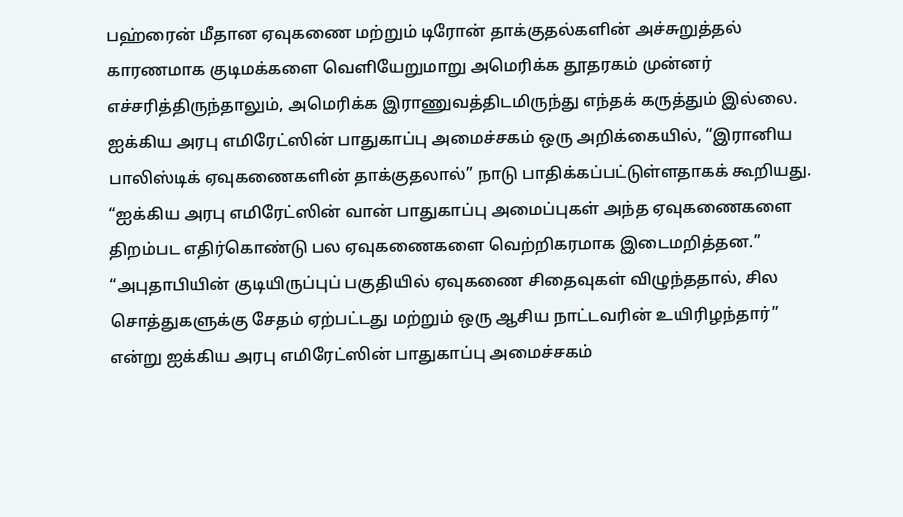பஹ்ரைன் மீதான ஏவுகணை மற்றும் டிரோன் தாக்குதல்களின் அச்சுறுத்தல் காரணமாக குடிமக்களை வெளியேறுமாறு அமெரிக்க தூதரகம் முன்னர் எச்சரித்திருந்தாலும், அமெரிக்க இராணுவத்திடமிருந்து எந்தக் கருத்தும் இல்லை.
ஐக்கிய அரபு எமிரேட்ஸின் பாதுகாப்பு அமைச்சகம் ஒரு அறிக்கையில், “இரானிய பாலிஸ்டிக் ஏவுகணைகளின் தாக்குதலால்” நாடு பாதிக்கப்பட்டுள்ளதாகக் கூறியது.
“ஐக்கிய அரபு எமிரேட்ஸின் வான் பாதுகாப்பு அமைப்புகள் அந்த ஏவுகணைகளை திறம்பட எதிர்கொண்டு பல ஏவுகணைகளை வெற்றிகரமாக இடைமறித்தன.”
“அபுதாபியின் குடியிருப்புப் பகுதியில் ஏவுகணை சிதைவுகள் விழுந்ததால், சில சொத்துகளுக்கு சேதம் ஏற்பட்டது மற்றும் ஒரு ஆசிய நாட்டவரின் உயிரிழந்தார்” என்று ஐக்கிய அரபு எமிரேட்ஸின் பாதுகாப்பு அமைச்சகம்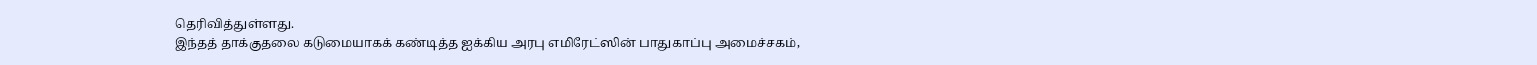தெரிவித்துள்ளது.
இந்தத் தாக்குதலை கடுமையாகக் கண்டித்த ஐக்கிய அரபு எமிரேட்ஸின் பாதுகாப்பு அமைச்சகம்,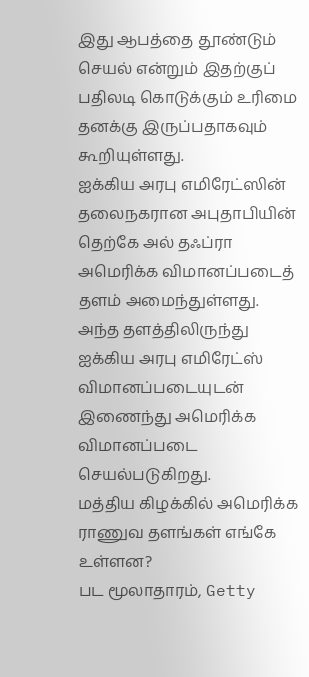இது ஆபத்தை தூண்டும் செயல் என்றும் இதற்குப் பதிலடி கொடுக்கும் உரிமை தனக்கு இருப்பதாகவும் கூறியுள்ளது.
ஐக்கிய அரபு எமிரேட்ஸின் தலைநகரான அபுதாபியின் தெற்கே அல் தஃப்ரா அமெரிக்க விமானப்படைத் தளம் அமைந்துள்ளது. அந்த தளத்திலிருந்து ஐக்கிய அரபு எமிரேட்ஸ் விமானப்படையுடன் இணைந்து அமெரிக்க விமானப்படை செயல்படுகிறது.
மத்திய கிழக்கில் அமெரிக்க ராணுவ தளங்கள் எங்கே உள்ளன?
பட மூலாதாரம், Getty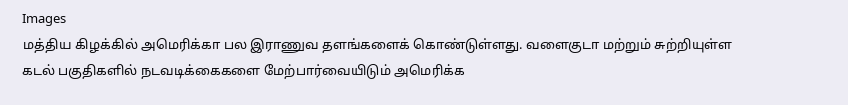Images
மத்திய கிழக்கில் அமெரிக்கா பல இராணுவ தளங்களைக் கொண்டுள்ளது. வளைகுடா மற்றும் சுற்றியுள்ள கடல் பகுதிகளில் நடவடிக்கைகளை மேற்பார்வையிடும் அமெரிக்க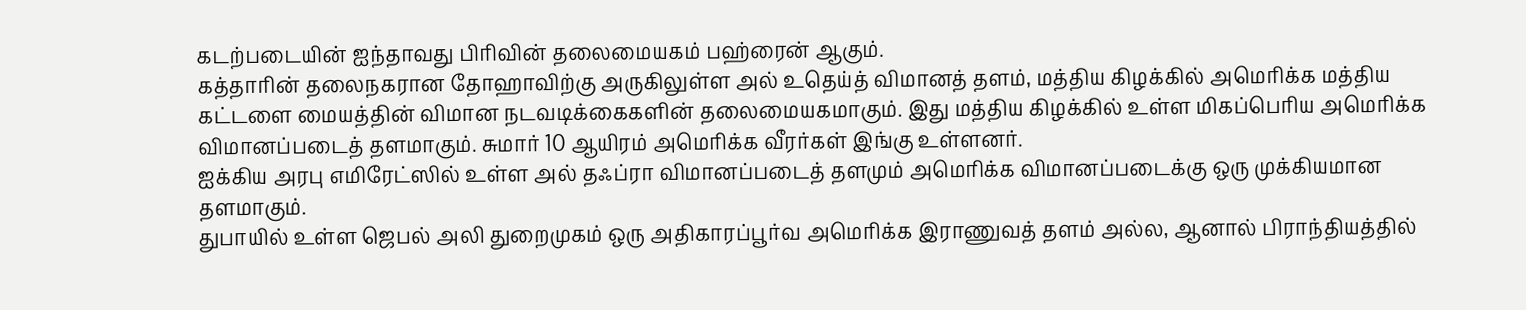கடற்படையின் ஐந்தாவது பிரிவின் தலைமையகம் பஹ்ரைன் ஆகும்.
கத்தாரின் தலைநகரான தோஹாவிற்கு அருகிலுள்ள அல் உதெய்த் விமானத் தளம், மத்திய கிழக்கில் அமெரிக்க மத்திய கட்டளை மையத்தின் விமான நடவடிக்கைகளின் தலைமையகமாகும். இது மத்திய கிழக்கில் உள்ள மிகப்பெரிய அமெரிக்க விமானப்படைத் தளமாகும். சுமார் 10 ஆயிரம் அமெரிக்க வீரர்கள் இங்கு உள்ளனர்.
ஐக்கிய அரபு எமிரேட்ஸில் உள்ள அல் தஃப்ரா விமானப்படைத் தளமும் அமெரிக்க விமானப்படைக்கு ஒரு முக்கியமான தளமாகும்.
துபாயில் உள்ள ஜெபல் அலி துறைமுகம் ஒரு அதிகாரப்பூர்வ அமெரிக்க இராணுவத் தளம் அல்ல, ஆனால் பிராந்தியத்தில்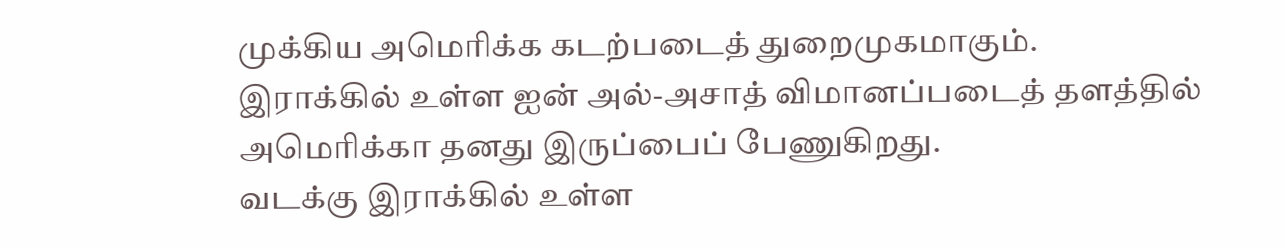முக்கிய அமெரிக்க கடற்படைத் துறைமுகமாகும்.
இராக்கில் உள்ள ஐன் அல்-அசாத் விமானப்படைத் தளத்தில் அமெரிக்கா தனது இருப்பைப் பேணுகிறது.
வடக்கு இராக்கில் உள்ள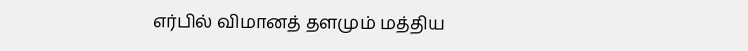எர்பில் விமானத் தளமும் மத்திய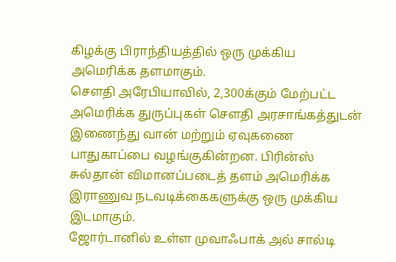கிழக்கு பிராந்தியத்தில் ஒரு முக்கிய அமெரிக்க தளமாகும்.
சௌதி அரேபியாவில், 2,300க்கும் மேற்பட்ட அமெரிக்க துருப்புகள் சௌதி அரசாங்கத்துடன் இணைந்து வான் மற்றும் ஏவுகணை பாதுகாப்பை வழங்குகின்றன. பிரின்ஸ் சுல்தான் விமானப்படைத் தளம் அமெரிக்க இராணுவ நடவடிக்கைகளுக்கு ஒரு முக்கிய இடமாகும்.
ஜோர்டானில் உள்ள முவாஃபாக் அல் சால்டி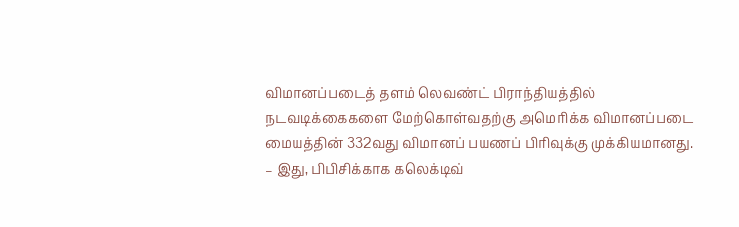விமானப்படைத் தளம் லெவண்ட் பிராந்தியத்தில் நடவடிக்கைகளை மேற்கொள்வதற்கு அமெரிக்க விமானப்படை மையத்தின் 332வது விமானப் பயணப் பிரிவுக்கு முக்கியமானது.
– இது, பிபிசிக்காக கலெக்டிவ்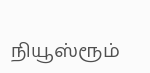நியூஸ்ரூம்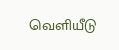வெளியீடு